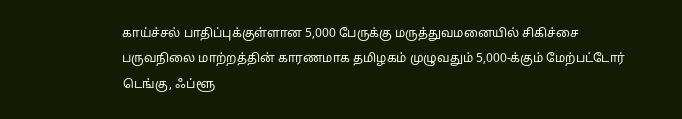காய்ச்சல் பாதிப்புக்குள்ளான 5,000 பேருக்கு மருத்துவமனையில் சிகிச்சை
பருவநிலை மாற்றத்தின் காரணமாக தமிழகம் முழுவதும் 5,000-க்கும் மேற்பட்டோர் டெங்கு, ஃப்ளூ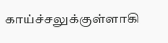காய்ச்சலுக்குள்ளாகி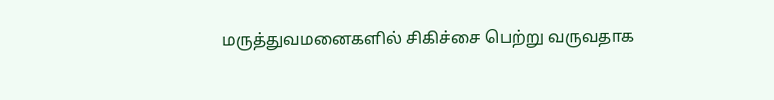மருத்துவமனைகளில் சிகிச்சை பெற்று வருவதாக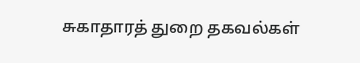சுகாதாரத் துறை தகவல்கள்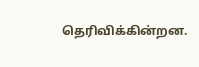தெரிவிக்கின்றன.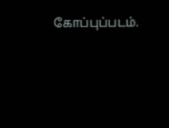கோப்புப்படம்.